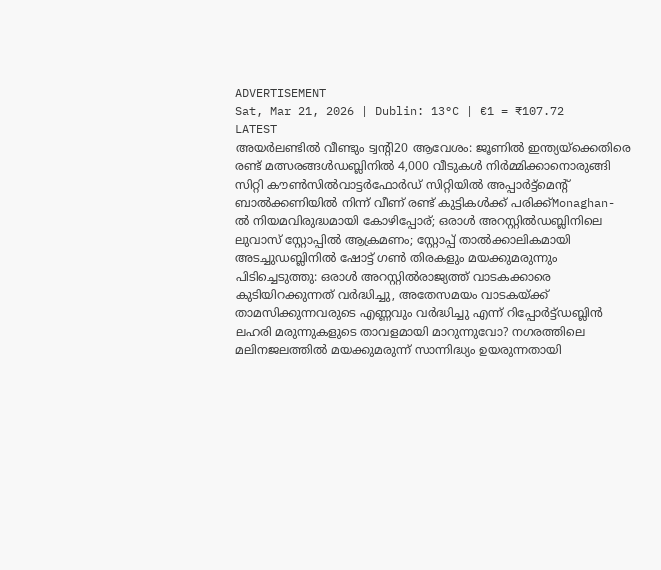ADVERTISEMENT
Sat, Mar 21, 2026 | Dublin: 13°C | €1 = ₹107.72
LATEST
അയർലണ്ടിൽ വീണ്ടും ട്വന്റി20 ആവേശം: ജൂണിൽ ഇന്ത്യയ്‌ക്കെതിരെ രണ്ട് മത്സരങ്ങൾഡബ്ലിനിൽ 4,000 വീടുകൾ നിർമ്മിക്കാനൊരുങ്ങി സിറ്റി കൗൺസിൽവാട്ടർഫോർഡ് സിറ്റിയിൽ അപ്പാർട്ട്മെന്റ് ബാൽക്കണിയിൽ നിന്ന് വീണ് രണ്ട് കുട്ടികൾക്ക് പരിക്ക്Monaghan- ൽ നിയമവിരുദ്ധമായി കോഴിപ്പോര്; ഒരാൾ അറസ്റ്റിൽഡബ്ലിനിലെ ലുവാസ് സ്റ്റോപ്പിൽ ആക്രമണം; സ്റ്റോപ്പ് താൽക്കാലികമായി അടച്ചുഡബ്ലിനിൽ ഷോട്ട് ഗൺ തിരകളും മയക്കുമരുന്നും പിടിച്ചെടുത്തു: ഒരാൾ അറസ്റ്റിൽരാജ്യത്ത് വാടകക്കാരെ കുടിയിറക്കുന്നത് വർദ്ധിച്ചു, അതേസമയം വാടകയ്ക്ക് താമസിക്കുന്നവരുടെ എണ്ണവും വർദ്ധിച്ചു എന്ന് റിപ്പോർട്ട്ഡബ്ലിൻ ലഹരി മരുന്നുകളുടെ താവളമായി മാറുന്നുവോ? നഗരത്തിലെ മലിനജലത്തിൽ മയക്കുമരുന്ന് സാന്നിദ്ധ്യം ഉയരുന്നതായി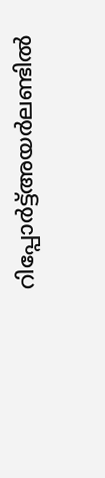റിപ്പോർട്ട്അയർലണ്ടിൽ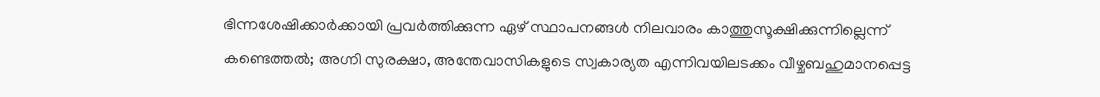ഭിന്നശേഷിക്കാർക്കായി പ്രവർത്തിക്കുന്ന ഏഴ് സ്ഥാപനങ്ങൾ നിലവാരം കാത്തുസൂക്ഷിക്കുന്നില്ലെന്ന് കണ്ടെത്തൽ; അഗ്നി സുരക്ഷാ, അന്തേവാസികളുടെ സ്വകാര്യത എന്നിവയിലടക്കം വീഴ്ചബഹുമാനപ്പെട്ട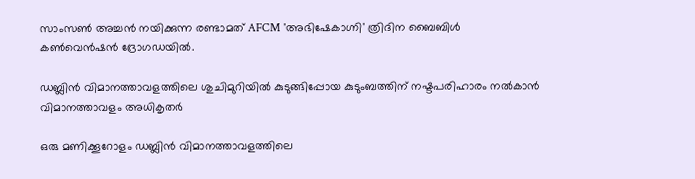സാംസൺ അച്ചൻ നയിക്കുന്ന രണ്ടാമത് AFCM 'അഭിഷേകാഗ്നി' ത്രിദിന ബൈബിൾ കൺവെൻഷൻ ദ്രോഗഡയിൽ.

ഡബ്ലിൻ വിമാനത്താവളത്തിലെ ശുചിമുറിയിൽ കുടുങ്ങിപ്പോയ കുടുംബത്തിന് നഷ്ടപരിഹാരം നൽകാൻ വിമാനത്താവളം അധികൃതർ

ഒരു മണിക്കൂറോളം ഡബ്ലിൻ വിമാനത്താവളത്തിലെ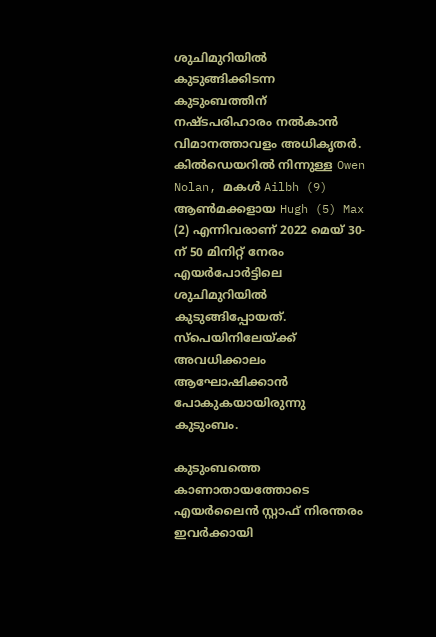ശുചിമുറിയിൽ കുടുങ്ങിക്കിടന്ന കുടുംബത്തിന് നഷ്ടപരിഹാരം നൽകാൻ വിമാനത്താവളം അധികൃതർ. കിൽഡെയറിൽ നിന്നുള്ള Owen Nolan, മകൾ Ailbh (9) ആൺമക്കളായ Hugh (5) Max (2) എന്നിവരാണ് 2022 മെയ്‌ 30-ന് 50 മിനിറ്റ് നേരം എയർപോർട്ടിലെ ശുചിമുറിയിൽ കുടുങ്ങിപ്പോയത്. സ്പെയിനിലേയ്ക്ക് അവധിക്കാലം ആഘോഷിക്കാൻ പോകുകയായിരുന്നു കുടുംബം.

കുടുംബത്തെ കാണാതായത്തോടെ എയർലൈൻ സ്റ്റാഫ്‌ നിരന്തരം ഇവർക്കായി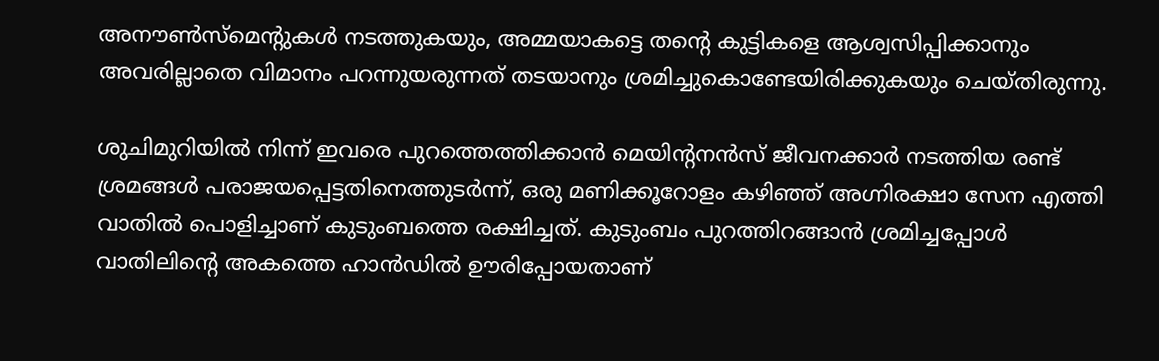അനൗൺസ്‌മെന്റുകൾ നടത്തുകയും, അമ്മയാകട്ടെ തന്റെ കുട്ടികളെ ആശ്വസിപ്പിക്കാനും അവരില്ലാതെ വിമാനം പറന്നുയരുന്നത് തടയാനും ശ്രമിച്ചുകൊണ്ടേയിരിക്കുകയും ചെയ്തിരുന്നു.

ശുചിമുറിയിൽ നിന്ന് ഇവരെ പുറത്തെത്തിക്കാൻ മെയിന്റനൻസ് ജീവനക്കാർ നടത്തിയ രണ്ട് ശ്രമങ്ങൾ പരാജയപ്പെട്ടതിനെത്തുടർന്ന്, ഒരു മണിക്കൂറോളം കഴിഞ്ഞ് അഗ്നിരക്ഷാ സേന എത്തി വാതിൽ പൊളിച്ചാണ് കുടുംബത്തെ രക്ഷിച്ചത്. കുടുംബം പുറത്തിറങ്ങാൻ ശ്രമിച്ചപ്പോൾ വാതിലിന്റെ അകത്തെ ഹാൻഡിൽ ഊരിപ്പോയതാണ്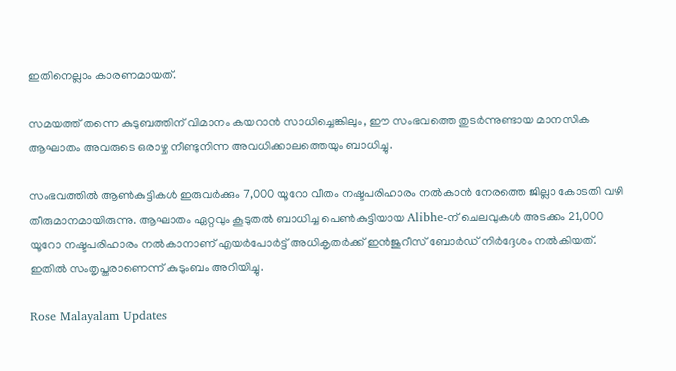ഇതിനെല്ലാം കാരണമായത്.

സമയത്ത് തന്നെ കുടുബത്തിന് വിമാനം കയറാൻ സാധിച്ചെങ്കിലും, ഈ സംഭവത്തെ തുടർന്നുണ്ടായ മാനസിക ആഘാതം അവരുടെ ഒരാഴ്ച നീണ്ടുനിന്ന അവധിക്കാലത്തെയും ബാധിച്ചു.

സംഭവത്തിൽ ആൺകുട്ടികൾ ഇരുവർക്കും 7,000 യൂറോ വീതം നഷ്ടപരിഹാരം നൽകാൻ നേരത്തെ ജില്ലാ കോടതി വഴി തീരുമാനമായിരുന്നു. ആഘാതം ഏറ്റവും കൂടുതൽ ബാധിച്ച പെൺകുട്ടിയായ Alibhe-ന് ചെലവുകൾ അടക്കം 21,000 യൂറോ നഷ്ടപരിഹാരം നൽകാനാണ് എയർപോർട്ട് അധികൃതർക്ക് ഇൻജുറീസ് ബോർഡ് നിർദ്ദേശം നൽകിയത്. ഇതിൽ സംതൃപ്തരാണെന്ന് കുടുംബം അറിയിച്ചു.

Rose Malayalam Updates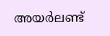അയർലണ്ട്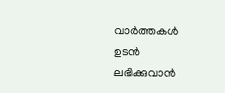വാർത്തകൾ ഉടൻ ലഭിക്കുവാൻ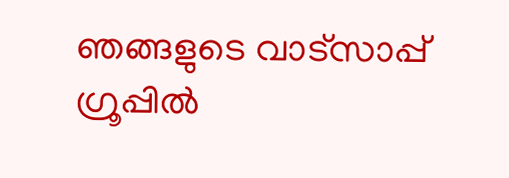ഞങ്ങളുടെ വാട്സാപ്പ് ഗ്രൂപ്പിൽ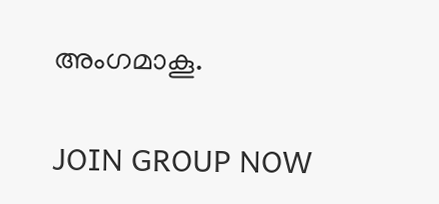അംഗമാകൂ.

JOIN GROUP NOW